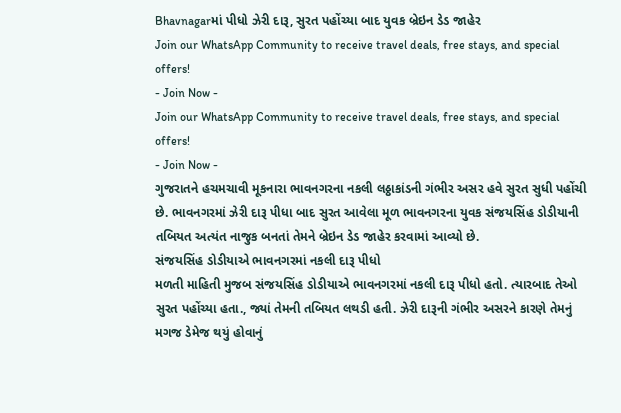Bhavnagarમાં પીધો ઝેરી દારૂ, સુરત પહોંચ્યા બાદ યુવક બ્રેઇન ડેડ જાહેર
Join our WhatsApp Community to receive travel deals, free stays, and special offers!
- Join Now -
Join our WhatsApp Community to receive travel deals, free stays, and special offers!
- Join Now -
ગુજરાતને હચમચાવી મૂકનારા ભાવનગરના નકલી લઠ્ઠાકાંડની ગંભીર અસર હવે સુરત સુધી પહોંચી છે. ભાવનગરમાં ઝેરી દારૂ પીધા બાદ સુરત આવેલા મૂળ ભાવનગરના યુવક સંજયસિંહ ડોડીયાની તબિયત અત્યંત નાજુક બનતાં તેમને બ્રેઇન ડેડ જાહેર કરવામાં આવ્યો છે.
સંજયસિંહ ડોડીયાએ ભાવનગરમાં નકલી દારૂ પીધો
મળતી માહિતી મુજબ સંજયસિંહ ડોડીયાએ ભાવનગરમાં નકલી દારૂ પીધો હતો. ત્યારબાદ તેઓ સુરત પહોંચ્યા હતા., જ્યાં તેમની તબિયત લથડી હતી. ઝેરી દારૂની ગંભીર અસરને કારણે તેમનું મગજ ડેમેજ થયું હોવાનું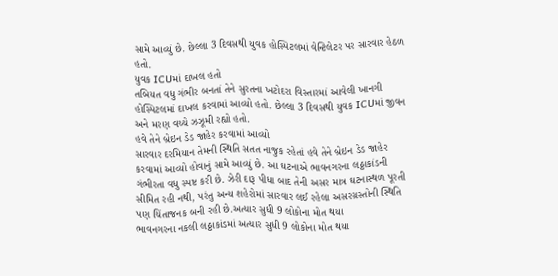સામે આવ્યું છે. છેલ્લા 3 દિવસથી યુવક હોસ્પિટલમાં વેન્ટિલેટર પર સારવાર હેઠળ હતો.
યુવક ICUમાં દાખલ હતો
તબિયત વધુ ગંભીર બનતાં તેને સુરતના ખટોદરા વિસ્તારમાં આવેલી ખાનગી હોસ્પિટલમાં દાખલ કરવામાં આવ્યો હતો. છેલ્લા 3 દિવસથી યુવક ICUમાં જીવન અને મરણ વચ્ચે ઝઝૂમી રહ્યો હતો.
હવે તેને બ્રેઇન ડેડ જાહેર કરવામાં આવ્યો
સારવાર દરમિયાન તેમની સ્થિતિ સતત નાજુક રહેતાં હવે તેને બ્રેઇન ડેડ જાહેર કરવામાં આવ્યો હોવાનું સામે આવ્યું છે. આ ઘટનાએ ભાવનગરના લઠ્ઠાકાંડની ગંભીરતા વધુ સ્પષ્ટ કરી છે. ઝેરી દારૂ પીધા બાદ તેની અસર માત્ર ઘટનાસ્થળ પૂરતી સીમિત રહી નથી, પરંતુ અન્ય શહેરોમાં સારવાર લઈ રહેલા અસરગ્રસ્તોની સ્થિતિ પણ ચિંતાજનક બની રહી છે.અત્યાર સુધી 9 લોકોના મોત થયા
ભાવનગરના નકલી લઠ્ઠાકાંડમાં અત્યાર સુધી 9 લોકોના મોત થયા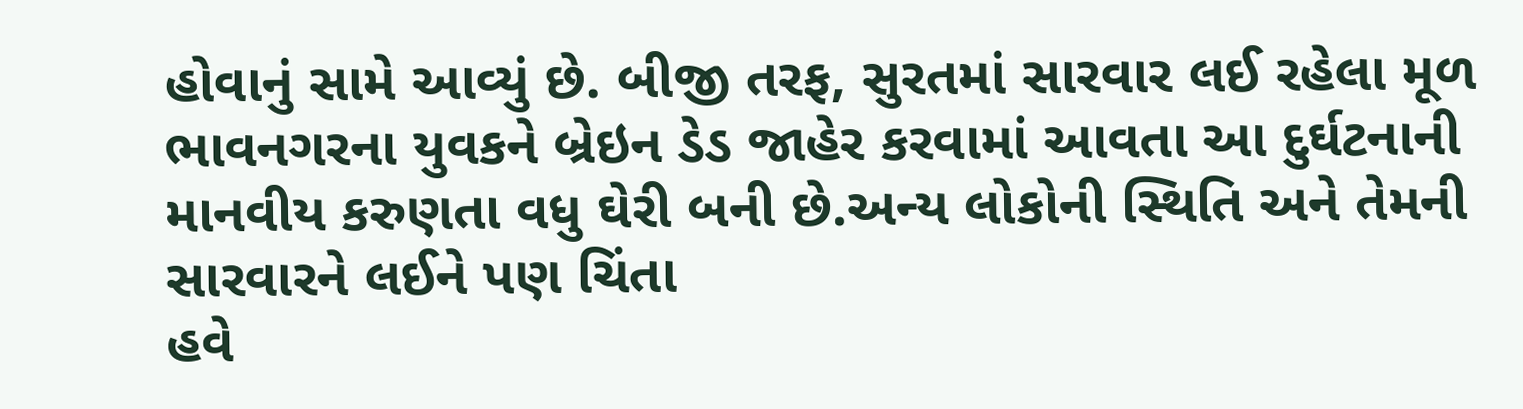હોવાનું સામે આવ્યું છે. બીજી તરફ, સુરતમાં સારવાર લઈ રહેલા મૂળ ભાવનગરના યુવકને બ્રેઇન ડેડ જાહેર કરવામાં આવતા આ દુર્ઘટનાની માનવીય કરુણતા વધુ ઘેરી બની છે.અન્ય લોકોની સ્થિતિ અને તેમની સારવારને લઈને પણ ચિંતા
હવે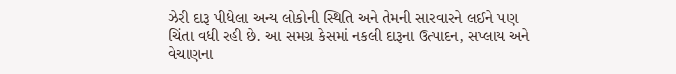ઝેરી દારૂ પીધેલા અન્ય લોકોની સ્થિતિ અને તેમની સારવારને લઈને પણ ચિંતા વધી રહી છે. આ સમગ્ર કેસમાં નકલી દારૂના ઉત્પાદન, સપ્લાય અને વેચાણના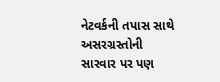નેટવર્કની તપાસ સાથે અસરગ્રસ્તોની સારવાર પર પણ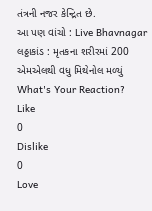તંત્રની નજર કેન્દ્રિત છે.
આ પણ વાંચો : Live Bhavnagar લઠ્ઠાકાંડ : મૃતકના શરીરમાં 200 એમએલથી વધુ મિથેનોલ મળ્યું
What's Your Reaction?
Like
0
Dislike
0
Love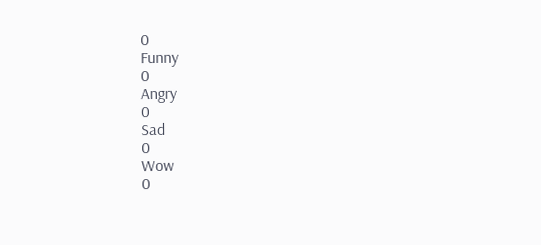0
Funny
0
Angry
0
Sad
0
Wow
0